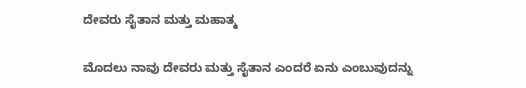ದೇವರು ಸೈತಾನ ಮತ್ತು ಮಹಾತ್ಮ

ಮೊದಲು ನಾವು ದೇವರು ಮತ್ತು ಸೈತಾನ ಎಂದರೆ ಏನು ಎಂಬುವುದನ್ನು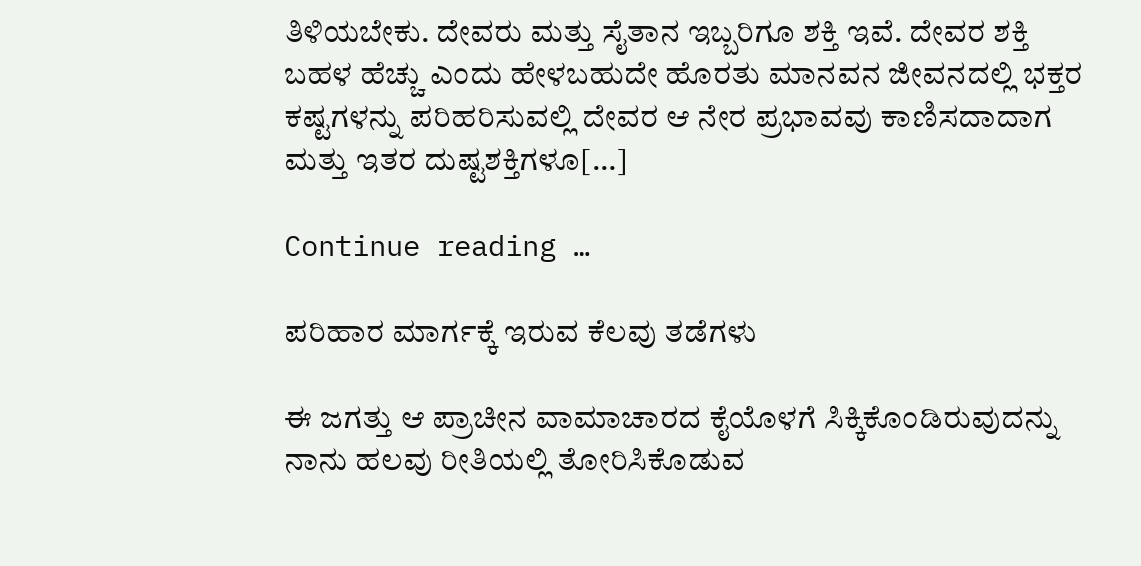ತಿಳಿಯಬೇಕು. ದೇವರು ಮತ್ತು ಸೈತಾನ ಇಬ್ಬರಿಗೂ ಶಕ್ತಿ ಇವೆ. ದೇವರ ಶಕ್ತಿ ಬಹಳ ಹೆಚ್ಚು ಎಂದು ಹೇಳಬಹುದೇ ಹೊರತು ಮಾನವನ ಜೀವನದಲ್ಲಿ ಭಕ್ತರ ಕಷ್ಟಗಳನ್ನು ಪರಿಹರಿಸುವಲ್ಲಿ ದೇವರ ಆ ನೇರ ಪ್ರಭಾವವು ಕಾಣಿಸದಾದಾಗ ಮತ್ತು ಇತರ ದುಷ್ಟಶಕ್ತಿಗಳೂ[…]

Continue reading …

ಪರಿಹಾರ ಮಾರ್ಗಕ್ಕೆ ಇರುವ ಕೆಲವು ತಡೆಗಳು

ಈ ಜಗತ್ತು ಆ ಪ್ರಾಚೀನ ವಾಮಾಚಾರದ ಕೈಯೊಳಗೆ ಸಿಕ್ಕಿಕೊಂಡಿರುವುದನ್ನು ನಾನು ಹಲವು ರೀತಿಯಲ್ಲಿ ತೋರಿಸಿಕೊಡುವ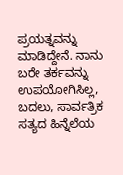ಪ್ರಯತ್ನವನ್ನು ಮಾಡಿದ್ದೇನೆ. ನಾನು ಬರೇ ತರ್ಕವನ್ನು ಉಪಯೋಗಿಸಿಲ್ಲ, ಬದಲು, ಸಾರ್ವತ್ರಿಕ ಸತ್ಯದ ಹಿನ್ನೆಲೆಯ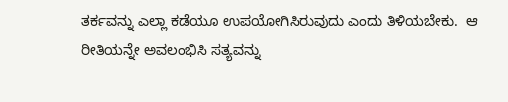ತರ್ಕವನ್ನು ಎಲ್ಲಾ ಕಡೆಯೂ ಉಪಯೋಗಿಸಿರುವುದು ಎಂದು ತಿಳಿಯಬೇಕು.  ಆ ರೀತಿಯನ್ನೇ ಅವಲಂಭಿಸಿ ಸತ್ಯವನ್ನು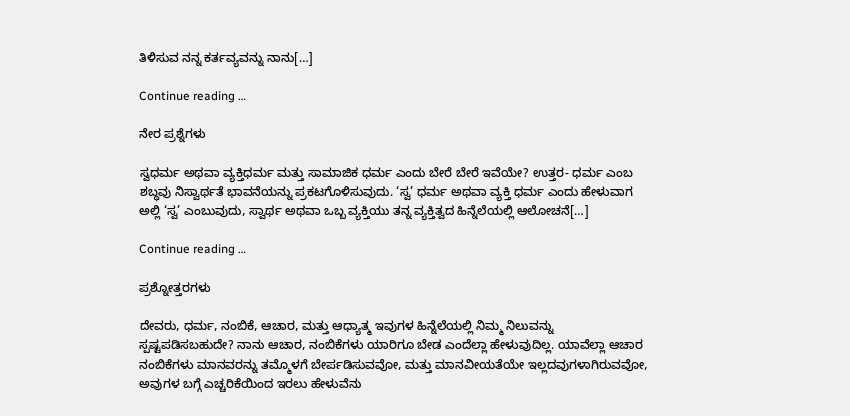ತಿಳಿಸುವ ನನ್ನ ಕರ್ತವ್ಯವನ್ನು ನಾನು[…]

Continue reading …

ನೇರ ಪ್ರಶ್ನೆಗಳು

ಸ್ವಧರ್ಮ ಅಥವಾ ವ್ಯಕ್ತಿಧರ್ಮ ಮತ್ತು ಸಾಮಾಜಿಕ ಧರ್ಮ ಎಂದು ಬೇರೆ ಬೇರೆ ಇವೆಯೇ? ಉತ್ತರ- ಧರ್ಮ ಎಂಬ ಶಬ್ಧವು ನಿಸ್ವಾರ್ಥತೆ ಭಾವನೆಯನ್ನು ಪ್ರಕಟಗೊಳಿಸುವುದು. ‘ಸ್ವ’ ಧರ್ಮ ಅಥವಾ ವ್ಯಕ್ತಿ ಧರ್ಮ ಎಂದು ಹೇಳುವಾಗ ಅಲ್ಲಿ ‘ಸ್ವ’ ಎಂಬುವುದು, ಸ್ವಾರ್ಥ ಅಥವಾ ಒಬ್ಬ ವ್ಯಕ್ತಿಯು ತನ್ನ ವ್ಯಕ್ತಿತ್ವದ ಹಿನ್ನೆಲೆಯಲ್ಲಿ ಆಲೋಚನೆ[…]

Continue reading …

ಪ್ರಶ್ನೋತ್ತರಗಳು

ದೇವರು, ಧರ್ಮ, ನಂಬಿಕೆ, ಆಚಾರ, ಮತ್ತು ಆಧ್ಯಾತ್ಮ ಇವುಗಳ ಹಿನ್ನೆಲೆಯಲ್ಲಿ ನಿಮ್ಮ ನಿಲುವನ್ನು ಸ್ಪಷ್ಟಪಡಿಸಬಹುದೇ? ನಾನು ಆಚಾರ, ನಂಬಿಕೆಗಳು ಯಾರಿಗೂ ಬೇಡ ಎಂದೆಲ್ಲಾ ಹೇಳುವುದಿಲ್ಲ. ಯಾವೆಲ್ಲಾ ಆಚಾರ ನಂಬಿಕೆಗಳು ಮಾನವರನ್ನು ತಮ್ಮೊಳಗೆ ಬೇರ್ಪಡಿಸುವವೋ, ಮತ್ತು ಮಾನವೀಯತೆಯೇ ಇಲ್ಲದವುಗಳಾಗಿರುವವೋ, ಅವುಗಳ ಬಗ್ಗೆ ಎಚ್ಚರಿಕೆಯಿಂದ ಇರಲು ಹೇಳುವೆನು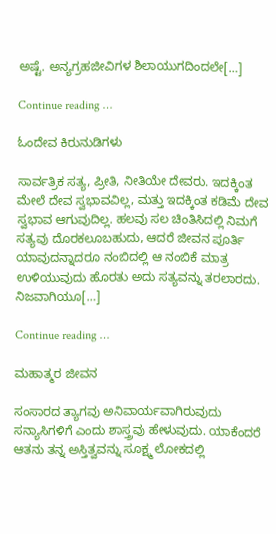ಅಷ್ಟೆ. ಅನ್ಯಗ್ರಹಜೀವಿಗಳ ಶಿಲಾಯುಗದಿಂದಲೇ[…]

Continue reading …

ಓಂದೇವ ಕಿರುನುಡಿಗಳು

ಸಾರ್ವತ್ರಿಕ ಸತ್ಯ, ಪ್ರೀತಿ, ನೀತಿಯೇ ದೇವರು. ಇದಕ್ಕಿಂತ ಮೇಲೆ ದೇವ ಸ್ವಭಾವವಿಲ್ಲ, ಮತ್ತು ಇದಕ್ಕಿಂತ ಕಡಿಮೆ ದೇವ ಸ್ವಭಾವ ಆಗುವುದಿಲ್ಲ. ಹಲವು ಸಲ ಚಿಂತಿಸಿದಲ್ಲಿ ನಿಮಗೆ ಸತ್ಯವು ದೊರಕಲೂಬಹುದು, ಆದರೆ ಜೀವನ ಪೂರ್ತಿ ಯಾವುದನ್ನಾದರೂ ನಂಬಿದಲ್ಲಿ ಆ ನಂಬಿಕೆ ಮಾತ್ರ ಉಳಿಯುವುದು ಹೊರತು ಅದು ಸತ್ಯವನ್ನು ತರಲಾರದು. ನಿಜವಾಗಿಯೂ[…]

Continue reading …

ಮಹಾತ್ಮರ ಜೀವನ

ಸಂಸಾರದ ತ್ಯಾಗವು ಅನಿವಾರ್ಯವಾಗಿರುವುದು ಸನ್ಯಾಸಿಗಳಿಗೆ ಎಂದು ಶಾಸ್ತ್ರವು ಹೇಳುವುದು. ಯಾಕೆಂದರೆ ಆತನು ತನ್ನ ಅಸ್ತಿತ್ವವನ್ನು ಸೂಕ್ಷ್ಮ ಲೋಕದಲ್ಲಿ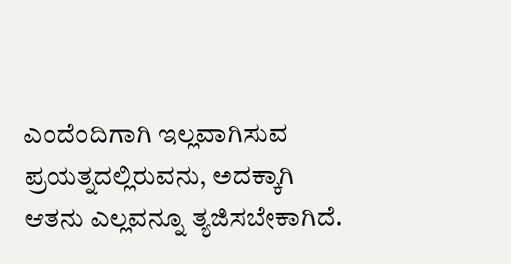ಎಂದೆಂದಿಗಾಗಿ ಇಲ್ಲವಾಗಿಸುವ ಪ್ರಯತ್ನದಲ್ಲಿರುವನು, ಅದಕ್ಕಾಗಿ ಆತನು ಎಲ್ಲವನ್ನೂ ತ್ಯಜಿಸಬೇಕಾಗಿದೆ.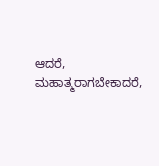ಆದರೆ, ಮಹಾತ್ಮರಾಗಬೇಕಾದರೆ,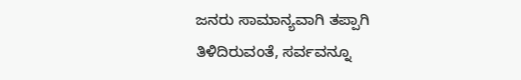ಜನರು ಸಾಮಾನ್ಯವಾಗಿ ತಪ್ಪಾಗಿ ತಿಳಿದಿರುವಂತೆ, ಸರ್ವವನ್ನೂ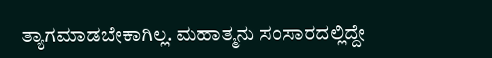ತ್ಯಾಗಮಾಡಬೇಕಾಗಿಲ್ಲ. ಮಹಾತ್ಮನು ಸಂಸಾರದಲ್ಲಿದ್ದೇ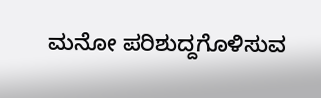ಮನೋ ಪರಿಶುದ್ದಗೊಳಿಸುವ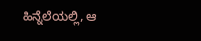ಹಿನ್ನೆಲೆಯಲ್ಲಿ, ಆ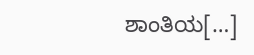ಶಾಂತಿಯ[…]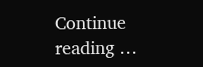Continue reading …